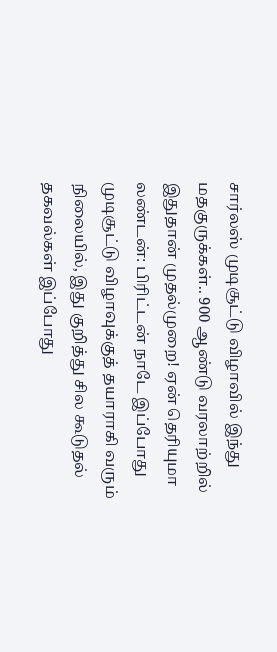சார்லஸ் முடிசூட்டு விழாவில் இந்து மதகுருக்கள்.. 900 ஆண்டு வரலாற்றில் இதுதான் முதல்முறை! ஏன் தெரியுமா
லண்டன்: பிரிட்டன் நாடே இப்போது முடிசூட்டு விழாவுக்குத் தயாராகி வரும் நிலையில், இது குறித்து சில கூடுதல் தகவல்கள் இப்போது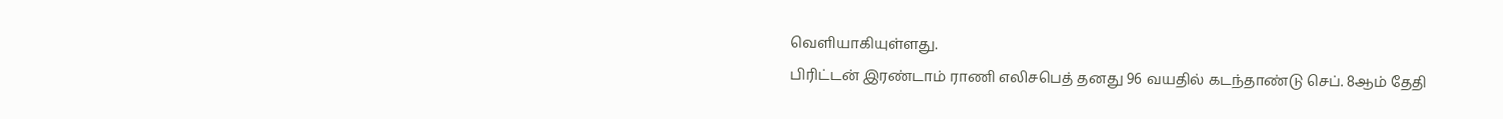வெளியாகியுள்ளது.
பிரிட்டன் இரண்டாம் ராணி எலிசபெத் தனது 96 வயதில் கடந்தாண்டு செப். 8ஆம் தேதி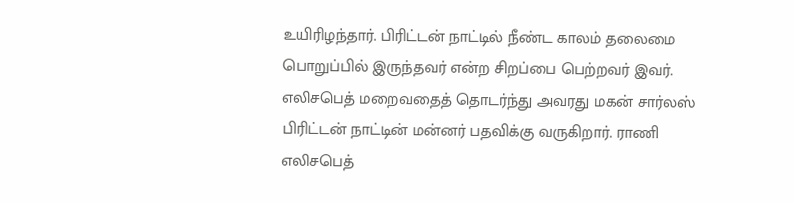உயிரிழந்தார். பிரிட்டன் நாட்டில் நீண்ட காலம் தலைமை பொறுப்பில் இருந்தவர் என்ற சிறப்பை பெற்றவர் இவர்.
எலிசபெத் மறைவதைத் தொடர்ந்து அவரது மகன் சார்லஸ் பிரிட்டன் நாட்டின் மன்னர் பதவிக்கு வருகிறார். ராணி எலிசபெத்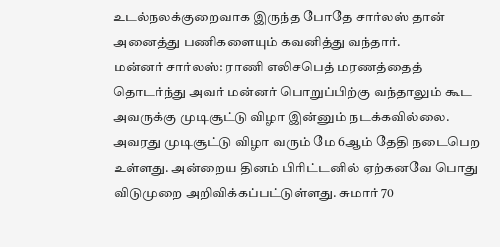உடல்நலக்குறைவாக இருந்த போதே சார்லஸ் தான் அனைத்து பணிகளையும் கவனித்து வந்தார்.
மன்னர் சார்லஸ்: ராணி எலிசபெத் மரணத்தைத் தொடர்ந்து அவர் மன்னர் பொறுப்பிற்கு வந்தாலும் கூட அவருக்கு முடிசூட்டு விழா இன்னும் நடக்கவில்லை. அவரது முடிசூட்டு விழா வரும் மே 6ஆம் தேதி நடைபெற உள்ளது. அன்றைய தினம் பிரிட்டனில் ஏற்கனவே பொது விடுமுறை அறிவிக்கப்பட்டுள்ளது. சுமார் 70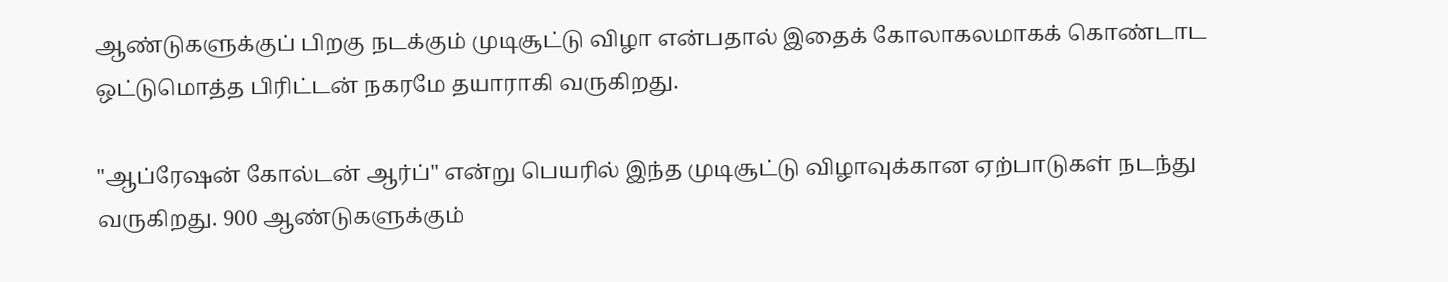ஆண்டுகளுக்குப் பிறகு நடக்கும் முடிசூட்டு விழா என்பதால் இதைக் கோலாகலமாகக் கொண்டாட ஒட்டுமொத்த பிரிட்டன் நகரமே தயாராகி வருகிறது.

"ஆப்ரேஷன் கோல்டன் ஆர்ப்" என்று பெயரில் இந்த முடிசூட்டு விழாவுக்கான ஏற்பாடுகள் நடந்து வருகிறது. 900 ஆண்டுகளுக்கும்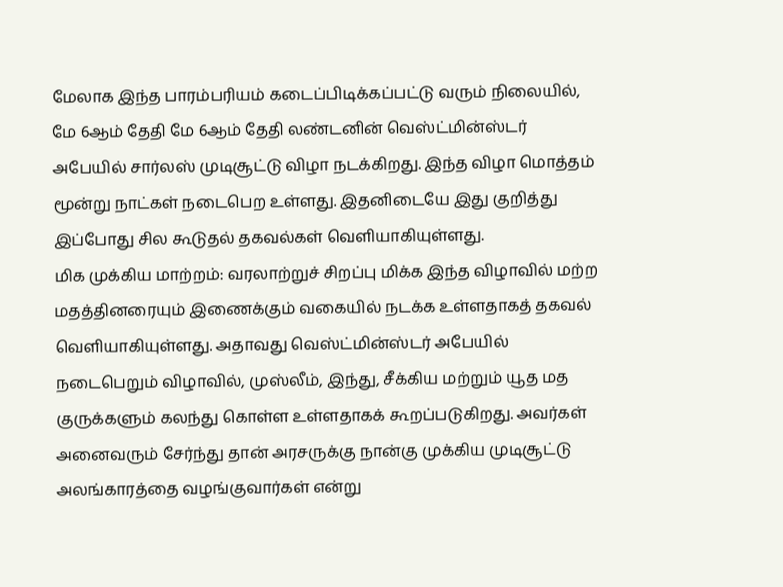மேலாக இந்த பாரம்பரியம் கடைப்பிடிக்கப்பட்டு வரும் நிலையில், மே 6ஆம் தேதி மே 6ஆம் தேதி லண்டனின் வெஸ்ட்மின்ஸ்டர் அபேயில் சார்லஸ் முடிசூட்டு விழா நடக்கிறது. இந்த விழா மொத்தம் மூன்று நாட்கள் நடைபெற உள்ளது. இதனிடையே இது குறித்து இப்போது சில கூடுதல் தகவல்கள் வெளியாகியுள்ளது.
மிக முக்கிய மாற்றம்: வரலாற்றுச் சிறப்பு மிக்க இந்த விழாவில் மற்ற மதத்தினரையும் இணைக்கும் வகையில் நடக்க உள்ளதாகத் தகவல் வெளியாகியுள்ளது. அதாவது வெஸ்ட்மின்ஸ்டர் அபேயில் நடைபெறும் விழாவில், முஸ்லீம், இந்து, சீக்கிய மற்றும் யூத மத குருக்களும் கலந்து கொள்ள உள்ளதாகக் கூறப்படுகிறது. அவர்கள் அனைவரும் சேர்ந்து தான் அரசருக்கு நான்கு முக்கிய முடிசூட்டு அலங்காரத்தை வழங்குவார்கள் என்று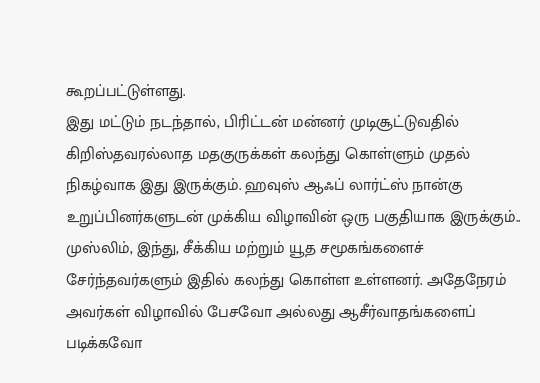கூறப்பட்டுள்ளது.
இது மட்டும் நடந்தால், பிரிட்டன் மன்னர் முடிசூட்டுவதில் கிறிஸ்தவரல்லாத மதகுருக்கள் கலந்து கொள்ளும் முதல் நிகழ்வாக இது இருக்கும். ஹவுஸ் ஆஃப் லார்ட்ஸ் நான்கு உறுப்பினர்களுடன் முக்கிய விழாவின் ஒரு பகுதியாக இருக்கும்.. முஸ்லிம், இந்து, சீக்கிய மற்றும் யூத சமூகங்களைச் சேர்ந்தவர்களும் இதில் கலந்து கொள்ள உள்ளனர். அதேநேரம் அவர்கள் விழாவில் பேசவோ அல்லது ஆசீர்வாதங்களைப் படிக்கவோ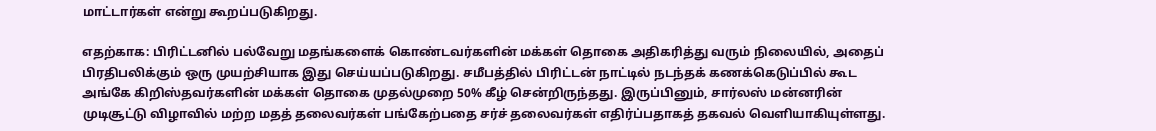மாட்டார்கள் என்று கூறப்படுகிறது.

எதற்காக: பிரிட்டனில் பல்வேறு மதங்களைக் கொண்டவர்களின் மக்கள் தொகை அதிகரித்து வரும் நிலையில், அதைப் பிரதிபலிக்கும் ஒரு முயற்சியாக இது செய்யப்படுகிறது. சமீபத்தில் பிரிட்டன் நாட்டில் நடந்தக் கணக்கெடுப்பில் கூட அங்கே கிறிஸ்தவர்களின் மக்கள் தொகை முதல்முறை 50% கீழ் சென்றிருந்தது. இருப்பினும், சார்லஸ் மன்னரின் முடிசூட்டு விழாவில் மற்ற மதத் தலைவர்கள் பங்கேற்பதை சர்ச் தலைவர்கள் எதிர்ப்பதாகத் தகவல் வெளியாகியுள்ளது.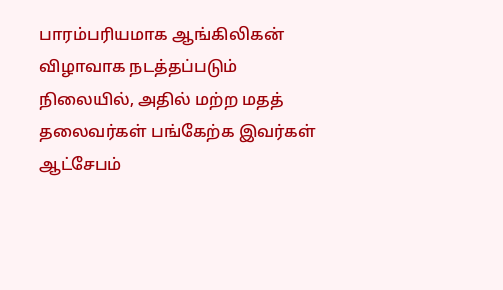பாரம்பரியமாக ஆங்கிலிகன் விழாவாக நடத்தப்படும் நிலையில், அதில் மற்ற மதத் தலைவர்கள் பங்கேற்க இவர்கள் ஆட்சேபம்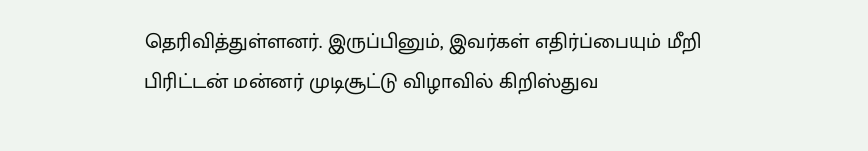தெரிவித்துள்ளனர். இருப்பினும், இவர்கள் எதிர்ப்பையும் மீறி பிரிட்டன் மன்னர் முடிசூட்டு விழாவில் கிறிஸ்துவ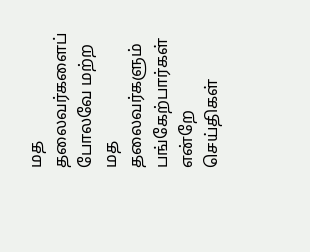மத தலைவர்களைப் போலவே மற்ற மத தலைவர்களும் பங்கேற்பார்கள் என்றே செய்திகள்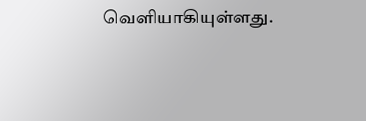வெளியாகியுள்ளது.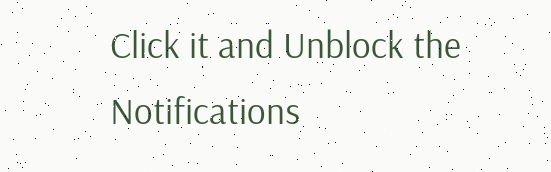Click it and Unblock the Notifications